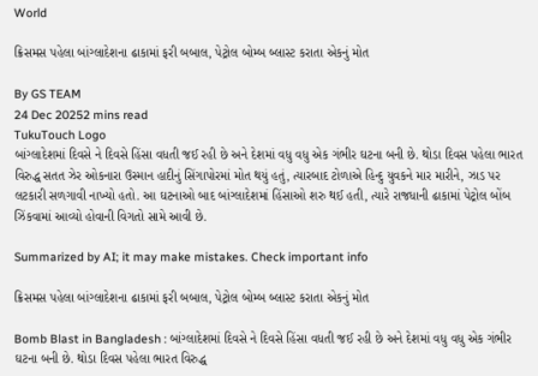World

ક્રિસમસ પહેલા બાંગ્લાદેશના ઢાકામાં ફરી બબાલ, પેટ્રોલ બોમ્બ બ્લાસ્ટ કરાતા એકનું મોત

By GS TEAM
24 Dec 20252 mins read
TukuTouch Logo
બાંગ્લાદેશમાં દિવસે ને દિવસે હિંસા વધતી જઈ રહી છે અને દેશમાં વધુ વધુ એક ગંભીર ઘટના બની છે. થોડા દિવસ પહેલા ભારત વિરુદ્ધ સતત ઝેર ઓકનારા ઉસ્માન હાદીનું સિંગાપોરમાં મોત થયું હતું, ત્યારબાદ ટોળાએ હિન્દુ યુવકને માર મારીને, ઝાડ પર લટકારી સળગાવી નાખ્યો હતો. આ ઘટનાઓ બાદ બાંગ્લાદેશમાં હિંસાઓ શરુ થઈ હતી, ત્યારે રાજધાની ઢાકામાં પેટ્રોલ બોંબ ઝિંકવામાં આવ્યો હોવાની વિગતો સામે આવી છે.

Summarized by AI; it may make mistakes. Check important info

ક્રિસમસ પહેલા બાંગ્લાદેશના ઢાકામાં ફરી બબાલ, પેટ્રોલ બોમ્બ બ્લાસ્ટ કરાતા એકનું મોત

Bomb Blast in Bangladesh : બાંગ્લાદેશમાં દિવસે ને દિવસે હિંસા વધતી જઈ રહી છે અને દેશમાં વધુ વધુ એક ગંભીર ઘટના બની છે. થોડા દિવસ પહેલા ભારત વિરુદ્ધ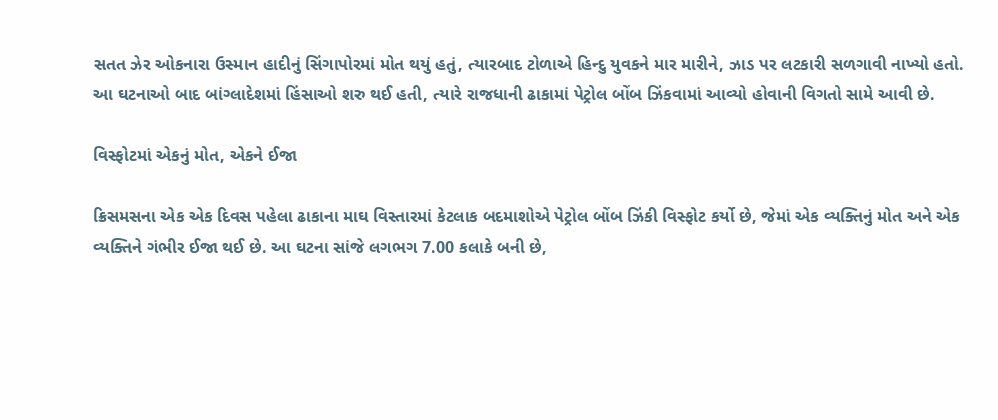સતત ઝેર ઓકનારા ઉસ્માન હાદીનું સિંગાપોરમાં મોત થયું હતું, ત્યારબાદ ટોળાએ હિન્દુ યુવકને માર મારીને, ઝાડ પર લટકારી સળગાવી નાખ્યો હતો. આ ઘટનાઓ બાદ બાંગ્લાદેશમાં હિંસાઓ શરુ થઈ હતી, ત્યારે રાજધાની ઢાકામાં પેટ્રોલ બોંબ ઝિંકવામાં આવ્યો હોવાની વિગતો સામે આવી છે.

વિસ્ફોટમાં એકનું મોત, એકને ઈજા

ક્રિસમસના એક એક દિવસ પહેલા ઢાકાના માઘ વિસ્તારમાં કેટલાક બદમાશોએ પેટ્રોલ બોંબ ઝિંકી વિસ્ફોટ કર્યો છે, જેમાં એક વ્યક્તિનું મોત અને એક વ્યક્તિને ગંભીર ઈજા થઈ છે. આ ઘટના સાંજે લગભગ 7.00 કલાકે બની છે,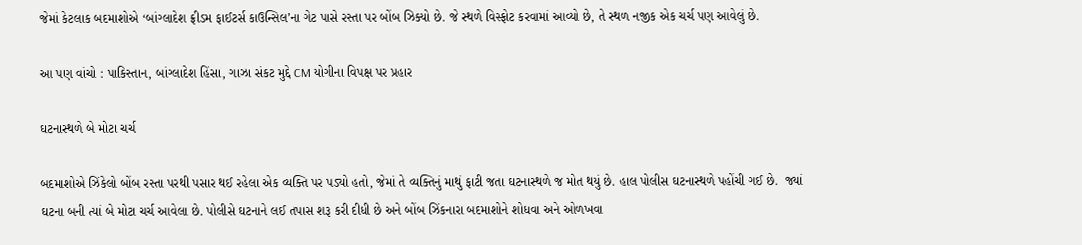જેમાં કેટલાક બદમાશોએ ‘બાંગ્લાદેશ ફ્રીડમ ફાઈટર્સ કાઉન્સિલ’ના ગેટ પાસે રસ્તા પર બોંબ ઝિક્યો છે. જે સ્થળે વિસ્ફોટ કરવામાં આવ્યો છે, તે સ્થળ નજીક એક ચર્ચ પણ આવેલું છે.

આ પણ વાંચો : પાકિસ્તાન, બાંગ્લાદેશ હિંસા, ગાઝા સંકટ મુદ્દે CM યોગીના વિપક્ષ પર પ્રહાર

ઘટનાસ્થળે બે મોટા ચર્ચ

બદમાશોએ ઝિંકેલો બોંબ રસ્તા પરથી પસાર થઈ રહેલા એક વ્યક્તિ પર પડ્યો હતો, જેમાં તે વ્યક્તિનું માથું ફાટી જતા ઘટનાસ્થળે જ મોત થયું છે. હાલ પોલીસ ઘટનાસ્થળે પહોંચી ગઈ છે.  જ્યાં ઘટના બની ત્યાં બે મોટા ચર્ચ આવેલા છે. પોલીસે ઘટનાને લઈ તપાસ શરૂ કરી દીધી છે અને બોંબ ઝિંકનારા બદમાશોને શોધવા અને ઓળખવા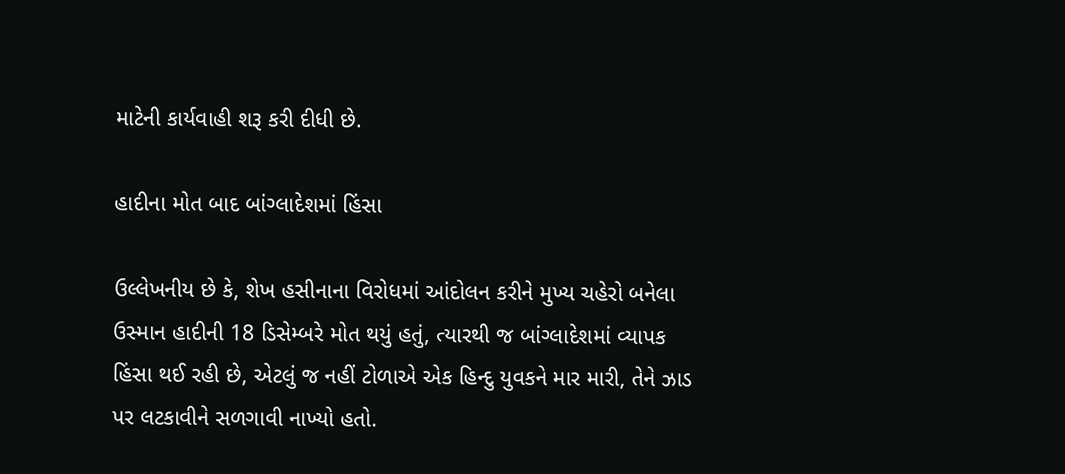માટેની કાર્યવાહી શરૂ કરી દીધી છે.

હાદીના મોત બાદ બાંગ્લાદેશમાં હિંસા

ઉલ્લેખનીય છે કે, શેખ હસીનાના વિરોધમાં આંદોલન કરીને મુખ્ય ચહેરો બનેલા ઉસ્માન હાદીની 18 ડિસેમ્બરે મોત થયું હતું, ત્યારથી જ બાંગ્લાદેશમાં વ્યાપક હિંસા થઈ રહી છે, એટલું જ નહીં ટોળાએ એક હિન્દુ યુવકને માર મારી, તેને ઝાડ પર લટકાવીને સળગાવી નાખ્યો હતો.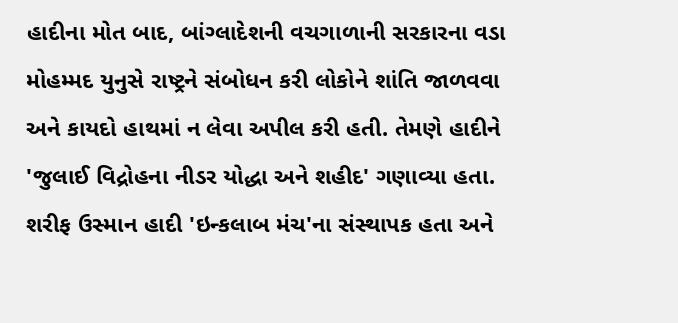હાદીના મોત બાદ, બાંગ્લાદેશની વચગાળાની સરકારના વડા મોહમ્મદ યુનુસે રાષ્ટ્રને સંબોધન કરી લોકોને શાંતિ જાળવવા અને કાયદો હાથમાં ન લેવા અપીલ કરી હતી. તેમણે હાદીને 'જુલાઈ વિદ્રોહના નીડર યોદ્ધા અને શહીદ' ગણાવ્યા હતા. શરીફ ઉસ્માન હાદી 'ઇન્કલાબ મંચ'ના સંસ્થાપક હતા અને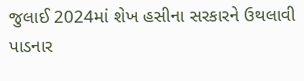જુલાઈ 2024માં શેખ હસીના સરકારને ઉથલાવી પાડનાર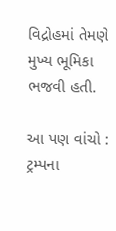વિદ્રોહમાં તેમણે મુખ્ય ભૂમિકા ભજવી હતી.

આ પણ વાંચો : ટ્રમ્પના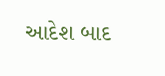આદેશ બાદ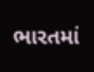ભારતમાં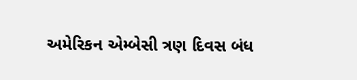અમેરિકન એમ્બેસી ત્રણ દિવસ બંધ